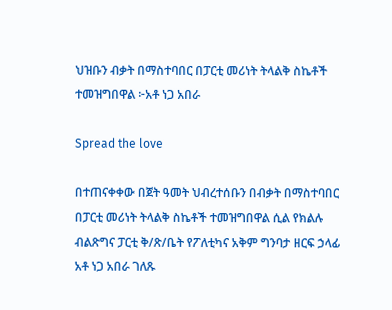ህዝቡን ብቃት በማስተባበር በፓርቲ መሪነት ትላልቅ ስኬቶች ተመዝግበዋል ፦አቶ ነጋ አበራ

Spread the love

በተጠናቀቀው በጀት ዓመት ህብረተሰቡን በብቃት በማስተባበር በፓርቲ መሪነት ትላልቅ ስኬቶች ተመዝግበዋል ሲል የክልሉ ብልጽግና ፓርቲ ቅ/ጽ/ቤት የፖለቲካና አቅም ግንባታ ዘርፍ ኃላፊ አቶ ነጋ አበራ ገለጹ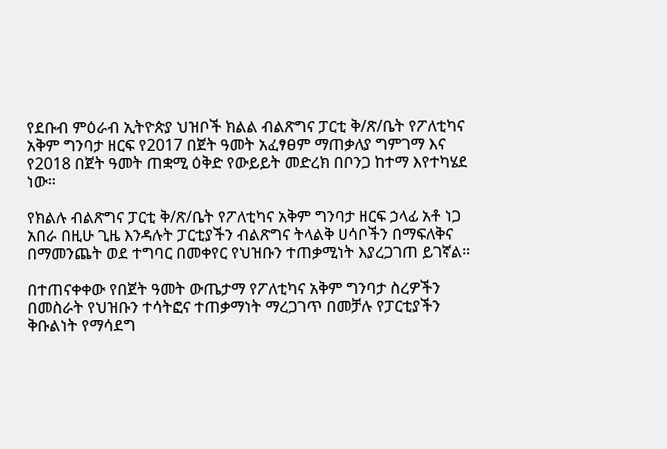የደቡብ ምዕራብ ኢትዮጵያ ህዝቦች ክልል ብልጽግና ፓርቲ ቅ/ጽ/ቤት የፖለቲካና አቅም ግንባታ ዘርፍ የ2017 በጀት ዓመት አፈፃፀም ማጠቃለያ ግምገማ እና የ2018 በጀት ዓመት ጠቋሚ ዕቅድ የውይይት መድረክ በቦንጋ ከተማ እየተካሄደ ነው።

የክልሉ ብልጽግና ፓርቲ ቅ/ጽ/ቤት የፖለቲካና አቅም ግንባታ ዘርፍ ኃላፊ አቶ ነጋ አበራ በዚሁ ጊዜ እንዳሉት ፓርቲያችን ብልጽግና ትላልቅ ሀሳቦችን በማፍለቅና በማመንጨት ወደ ተግባር በመቀየር የህዝቡን ተጠቃሚነት እያረጋገጠ ይገኛል።

በተጠናቀቀው የበጀት ዓመት ውጤታማ የፖለቲካና አቅም ግንባታ ስረዎችን በመስራት የህዝቡን ተሳትፎና ተጠቃማነት ማረጋገጥ በመቻሉ የፓርቲያችን ቅቡልነት የማሳደግ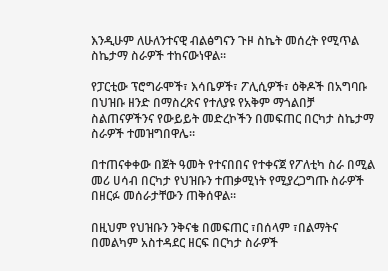እንዲሁም ለሁለንተናዊ ብልፅግናን ጉዞ ስኬት መሰረት የሚጥል ስኬታማ ስራዎች ተከናውነዋል።

የፓርቲው ፕሮግራሞች፣ እሳቤዎች፣ ፖሊሲዎች፣ ዕቅዶች በአግባቡ በህዝቡ ዘንድ በማስረጽና የተለያዩ የአቅም ማጎልበቻ ስልጠናዎችንና የውይይት መድረኮችን በመፍጠር በርካታ ስኬታማ ስራዎች ተመዝግበዋሌ።

በተጠናቀቀው በጀት ዓመት የተናበበና የተቀናጀ የፖለቲካ ስራ በሚል መሪ ሀሳብ በርካታ የህዝቡን ተጠቃሚነት የሚያረጋግጡ ስራዎች በዘርፉ መሰራታቸውን ጠቅሰዋል።

በዚህም የህዝቡን ንቅናቄ በመፍጠር ፣በሰላም ፣በልማትና በመልካም አስተዳደር ዘርፍ በርካታ ስራዎች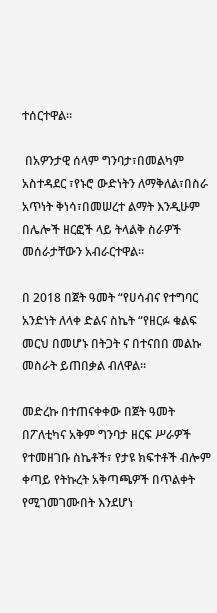ተሰርተዋል።

 በአዎንታዊ ሰላም ግንባታ፣በመልካም አስተዳደር ፣የኑሮ ውድነትን ለማቅለል፣በስራ አጥነት ቅነሳ፣በመሠረተ ልማት እንዲሁም በሌሎች ዘርፎች ላይ ትላልቅ ስራዎች መሰራታቸውን አብራርተዋል።

በ 2018 በጀት ዓመት “የሀሳብና የተግባር አንድነት ለላቀ ድልና ስኬት “የዘርፉ ቁልፍ መርህ በመሆኑ በትጋት ና በተናበበ መልኩ መስራት ይጠበቃል ብለዋል።

መድረኩ በተጠናቀቀው በጀት ዓመት በፖለቲካና አቅም ግንባታ ዘርፍ ሥራዎች የተመዘገቡ ስኬቶች፣ የታዩ ክፍተቶች ብሎም ቀጣይ የትኩረት አቅጣጫዎች በጥልቀት የሚገመገሙበት እንደሆነ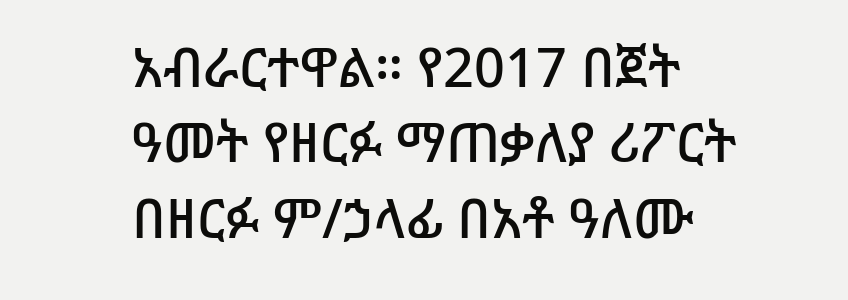አብራርተዋል። የ2017 በጀት ዓመት የዘርፉ ማጠቃለያ ሪፖርት በዘርፉ ም/ኃላፊ በአቶ ዓለሙ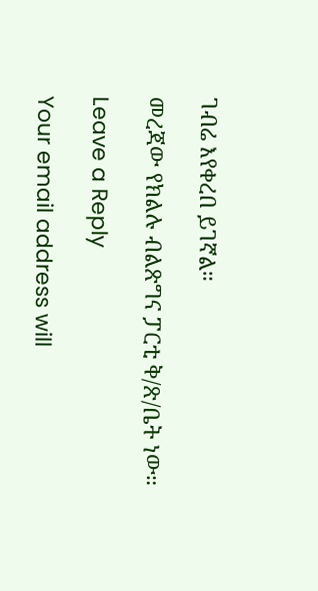ገብሬ እየቀረበ ይገኛል።

መረጃው የክልሉ ብልጽግና ፓርቲ ቅ/ጽ/ቤት ነው።

Leave a Reply

Your email address will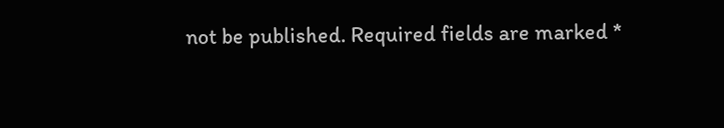not be published. Required fields are marked *